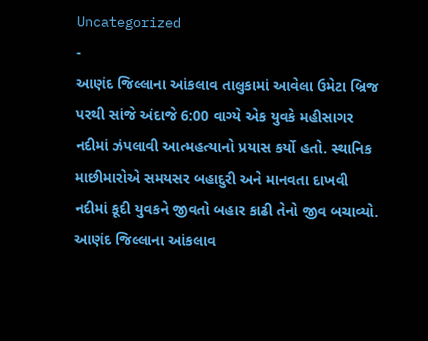Uncategorized
-
આણંદ જિલ્લાના આંકલાવ તાલુકામાં આવેલા ઉમેટા બ્રિજ પરથી સાંજે અંદાજે 6:00 વાગ્યે એક યુવકે મહીસાગર નદીમાં ઝંપલાવી આત્મહત્યાનો પ્રયાસ કર્યો હતો. સ્થાનિક માછીમારોએ સમયસર બહાદુરી અને માનવતા દાખવી નદીમાં કૂદી યુવકને જીવતો બહાર કાઢી તેનો જીવ બચાવ્યો.
આણંદ જિલ્લાના આંકલાવ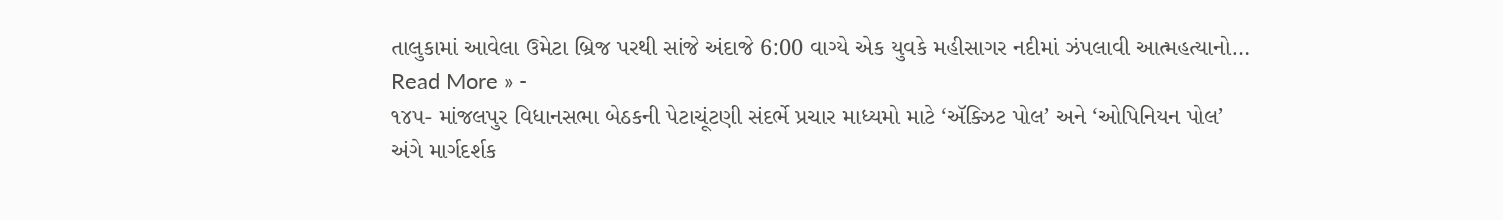તાલુકામાં આવેલા ઉમેટા બ્રિજ પરથી સાંજે અંદાજે 6:00 વાગ્યે એક યુવકે મહીસાગર નદીમાં ઝંપલાવી આત્મહત્યાનો…
Read More » -
૧૪૫- માંજલપુર વિધાનસભા બેઠકની પેટાચૂંટણી સંદર્ભે પ્રચાર માધ્યમો માટે ‘ઍક્ઝિટ પોલ’ અને ‘ઓપિનિયન પોલ’ અંગે માર્ગદર્શક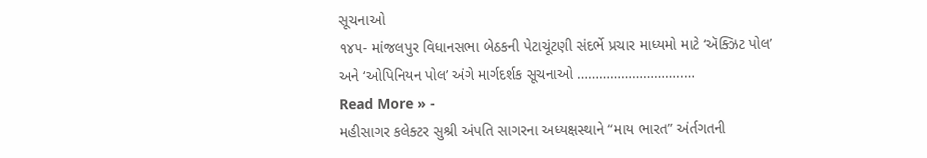સૂચનાઓ
૧૪૫- માંજલપુર વિધાનસભા બેઠકની પેટાચૂંટણી સંદર્ભે પ્રચાર માધ્યમો માટે ‘ઍક્ઝિટ પોલ’ અને ‘ઓપિનિયન પોલ’ અંગે માર્ગદર્શક સૂચનાઓ ………………………..…
Read More » -
મહીસાગર કલેક્ટર સુશ્રી અંપતિ સાગરના અધ્યક્ષસ્થાને “માય ભારત” અંર્તગતની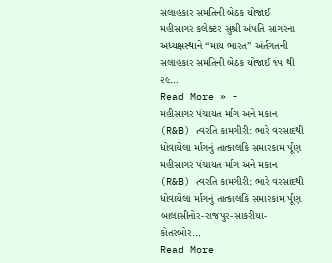સલાહકાર સમતિની બેઠક યોજાઈ
મહીસાગર કલેક્ટર સુશ્રી અંપતિ સાગરના અધ્યક્ષસ્થાને “માય ભારત” અંર્તગતની સલાહકાર સમતિની બેઠક યોજાઈ ૧૫ થી ૨૯…
Read More » -
મહીસાગર પંચાયત ર્માગ અને મકાન (R&B) ત્વરતિ કામગીરી: ભારે વરસાદથી ધોવાયેલા ર્માગનું તાત્કાલકિ સમારકામ ર્પૂણ
મહીસાગર પંચાયત ર્માગ અને મકાન (R&B) ત્વરતિ કામગીરી: ભારે વરસાદથી ધોવાયેલા ર્માગનું તાત્કાલકિ સમારકામ ર્પૂણ બાલાસીનોર-રાજપુર-સાકરીયા-કોતરબોર…
Read More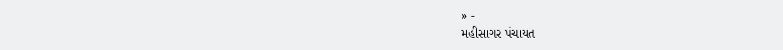» -
મહીસાગર પંચાયત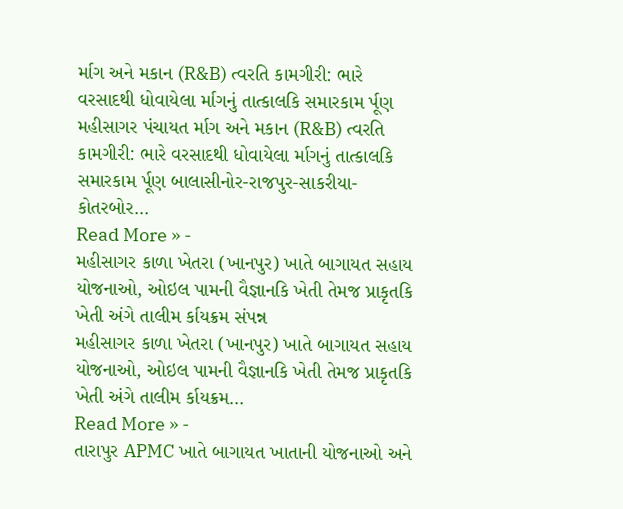ર્માગ અને મકાન (R&B) ત્વરતિ કામગીરી: ભારે વરસાદથી ધોવાયેલા ર્માગનું તાત્કાલકિ સમારકામ ર્પૂણ
મહીસાગર પંચાયત ર્માગ અને મકાન (R&B) ત્વરતિ કામગીરી: ભારે વરસાદથી ધોવાયેલા ર્માગનું તાત્કાલકિ સમારકામ ર્પૂણ બાલાસીનોર-રાજપુર-સાકરીયા-કોતરબોર…
Read More » -
મહીસાગર કાળા ખેતરા (ખાનપુર) ખાતે બાગાયત સહાય યોજનાઓ, ઓઇલ પામની વૈજ્ઞાનકિ ખેતી તેમજ પ્રાકૃતકિ ખેતી અંગે તાલીમ ર્કાયક્રમ સંપન્ન
મહીસાગર કાળા ખેતરા (ખાનપુર) ખાતે બાગાયત સહાય યોજનાઓ, ઓઇલ પામની વૈજ્ઞાનકિ ખેતી તેમજ પ્રાકૃતકિ ખેતી અંગે તાલીમ ર્કાયક્રમ…
Read More » -
તારાપુર APMC ખાતે બાગાયત ખાતાની યોજનાઓ અને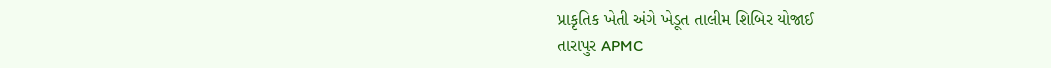પ્રાકૃતિક ખેતી અંગે ખેડૂત તાલીમ શિબિર યોજાઈ
તારાપુર APMC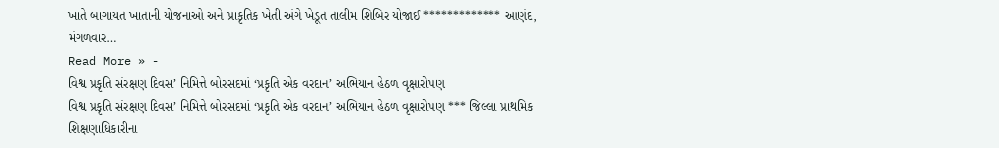ખાતે બાગાયત ખાતાની યોજનાઓ અને પ્રાકૃતિક ખેતી અંગે ખેડૂત તાલીમ શિબિર યોજાઈ ************* આણંદ, મંગળવાર…
Read More » -
વિશ્વ પ્રકૃતિ સંરક્ષણ દિવસ’ નિમિત્તે બોરસદમાં ‘પ્રકૃતિ એક વરદાન’ અભિયાન હેઠળ વૃક્ષારોપણ
વિશ્વ પ્રકૃતિ સંરક્ષણ દિવસ’ નિમિત્તે બોરસદમાં ‘પ્રકૃતિ એક વરદાન’ અભિયાન હેઠળ વૃક્ષારોપણ *** જિલ્લા પ્રાથમિક શિક્ષણાધિકારીના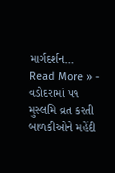માર્ગદર્શન…
Read More » -
વડોદરામાં ૫૧ મુસ્લમિ વ્રત કરતી બાળકીઓને મહેંદી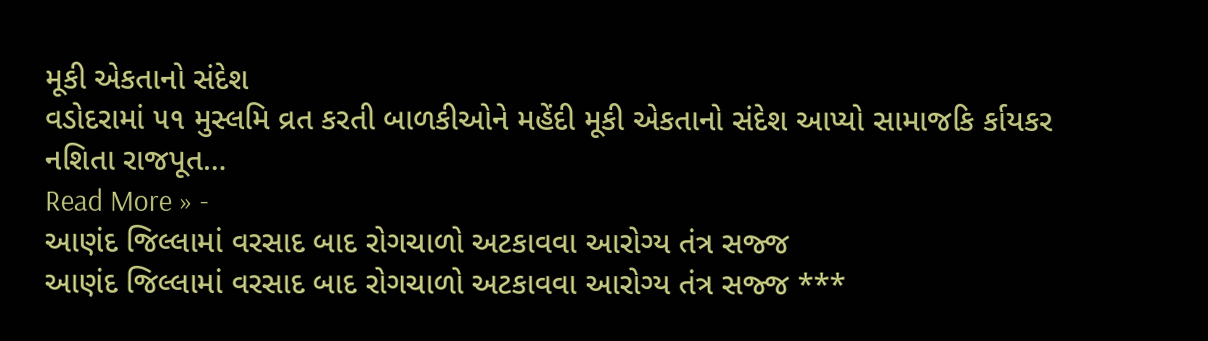મૂકી એકતાનો સંદેશ
વડોદરામાં ૫૧ મુસ્લમિ વ્રત કરતી બાળકીઓને મહેંદી મૂકી એકતાનો સંદેશ આપ્યો સામાજકિ ર્કાયકર નશિતા રાજપૂત…
Read More » -
આણંદ જિલ્લામાં વરસાદ બાદ રોગચાળો અટકાવવા આરોગ્ય તંત્ર સજ્જ
આણંદ જિલ્લામાં વરસાદ બાદ રોગચાળો અટકાવવા આરોગ્ય તંત્ર સજ્જ ***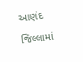આણંદ જિલ્લામાં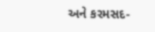અને કરમસદ-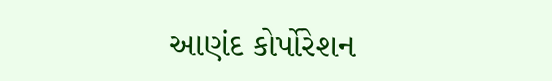આણંદ કોર્પોરેશન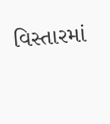વિસ્તારમાં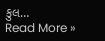કુલ…
Read More »